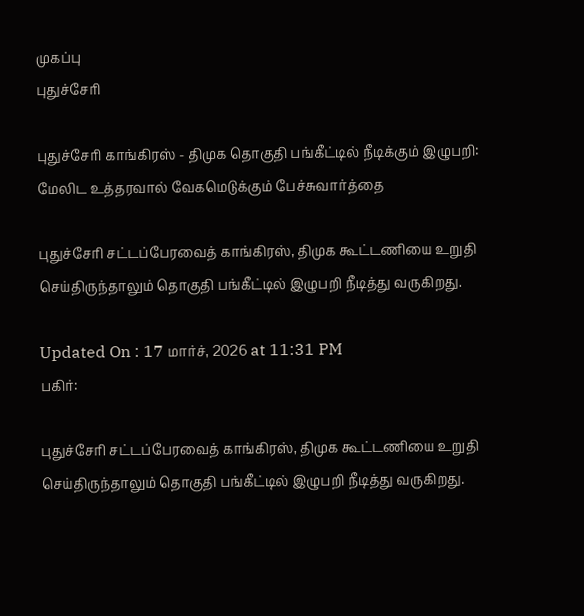முகப்பு
புதுச்சேரி

புதுச்சேரி காங்கிரஸ் - திமுக தொகுதி பங்கீட்டில் நீடிக்கும் இழுபறி: மேலிட உத்தரவால் வேகமெடுக்கும் பேச்சுவார்த்தை

புதுச்சேரி சட்டப்பேரவைத் காங்கிரஸ், திமுக கூட்டணியை உறுதி செய்திருந்தாலும் தொகுதி பங்கீட்டில் இழுபறி நீடித்து வருகிறது.

Updated On : 17 மார்ச், 2026 at 11:31 PM
பகிர்:

புதுச்சேரி சட்டப்பேரவைத் காங்கிரஸ், திமுக கூட்டணியை உறுதி செய்திருந்தாலும் தொகுதி பங்கீட்டில் இழுபறி நீடித்து வருகிறது.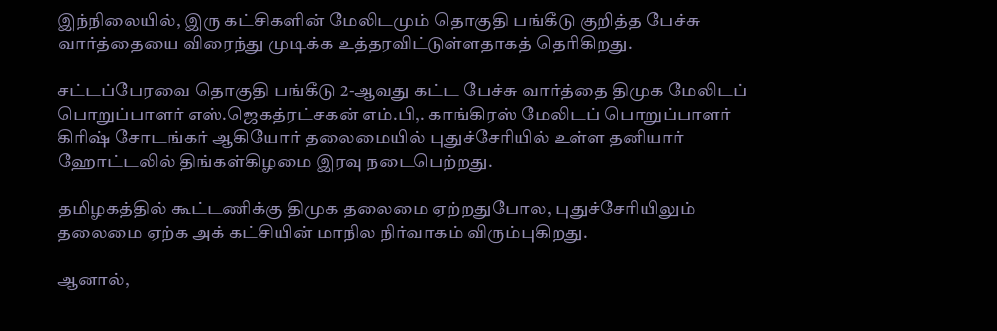இந்நிலையில், இரு கட்சிகளின் மேலிடமும் தொகுதி பங்கீடு குறித்த பேச்சு வார்த்தையை விரைந்து முடிக்க உத்தரவிட்டுள்ளதாகத் தெரிகிறது.

சட்டப்பேரவை தொகுதி பங்கீடு 2-ஆவது கட்ட பேச்சு வார்த்தை திமுக மேலிடப் பொறுப்பாளர் எஸ்.ஜெகத்ரட்சகன் எம்.பி,. காங்கிரஸ் மேலிடப் பொறுப்பாளர் கிரிஷ் சோடங்கர் ஆகியோர் தலைமையில் புதுச்சேரியில் உள்ள தனியார் ஹோட்டலில் திங்கள்கிழமை இரவு நடைபெற்றது.

தமிழகத்தில் கூட்டணிக்கு திமுக தலைமை ஏற்றதுபோல, புதுச்சேரியிலும் தலைமை ஏற்க அக் கட்சியின் மாநில நிர்வாகம் விரும்புகிறது.

ஆனால்,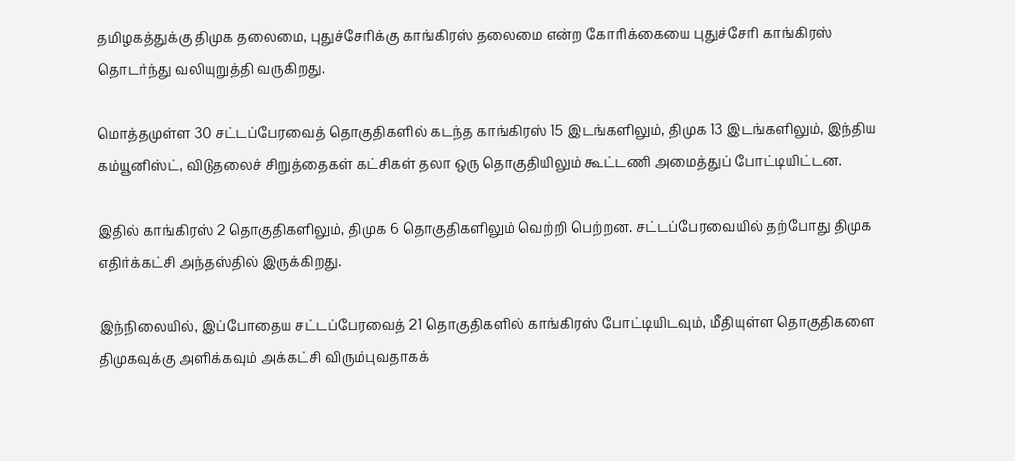தமிழகத்துக்கு திமுக தலைமை, புதுச்சேரிக்கு காங்கிரஸ் தலைமை என்ற கோரிக்கையை புதுச்சேரி காங்கிரஸ் தொடர்ந்து வலியுறுத்தி வருகிறது.

மொத்தமுள்ள 30 சட்டப்பேரவைத் தொகுதிகளில் கடந்த காங்கிரஸ் 15 இடங்களிலும், திமுக 13 இடங்களிலும், இந்திய கம்யூனிஸ்ட், விடுதலைச் சிறுத்தைகள் கட்சிகள் தலா ஒரு தொகுதியிலும் கூட்டணி அமைத்துப் போட்டியிட்டன.

இதில் காங்கிரஸ் 2 தொகுதிகளிலும், திமுக 6 தொகுதிகளிலும் வெற்றி பெற்றன. சட்டப்பேரவையில் தற்போது திமுக எதிர்க்கட்சி அந்தஸ்தில் இருக்கிறது.

இந்நிலையில், இப்போதைய சட்டப்பேரவைத் 21 தொகுதிகளில் காங்கிரஸ் போட்டியிடவும், மீதியுள்ள தொகுதிகளை திமுகவுக்கு அளிக்கவும் அக்கட்சி விரும்புவதாகக்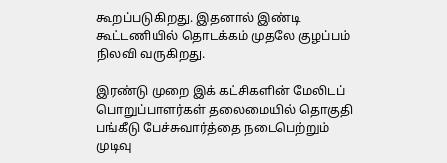கூறப்படுகிறது. இதனால் இண்டி கூட்டணியில் தொடக்கம் முதலே குழப்பம் நிலவி வருகிறது.

இரண்டு முறை இக் கட்சிகளின் மேலிடப் பொறுப்பாளர்கள் தலைமையில் தொகுதி பங்கீடு பேச்சுவார்த்தை நடைபெற்றும் முடிவு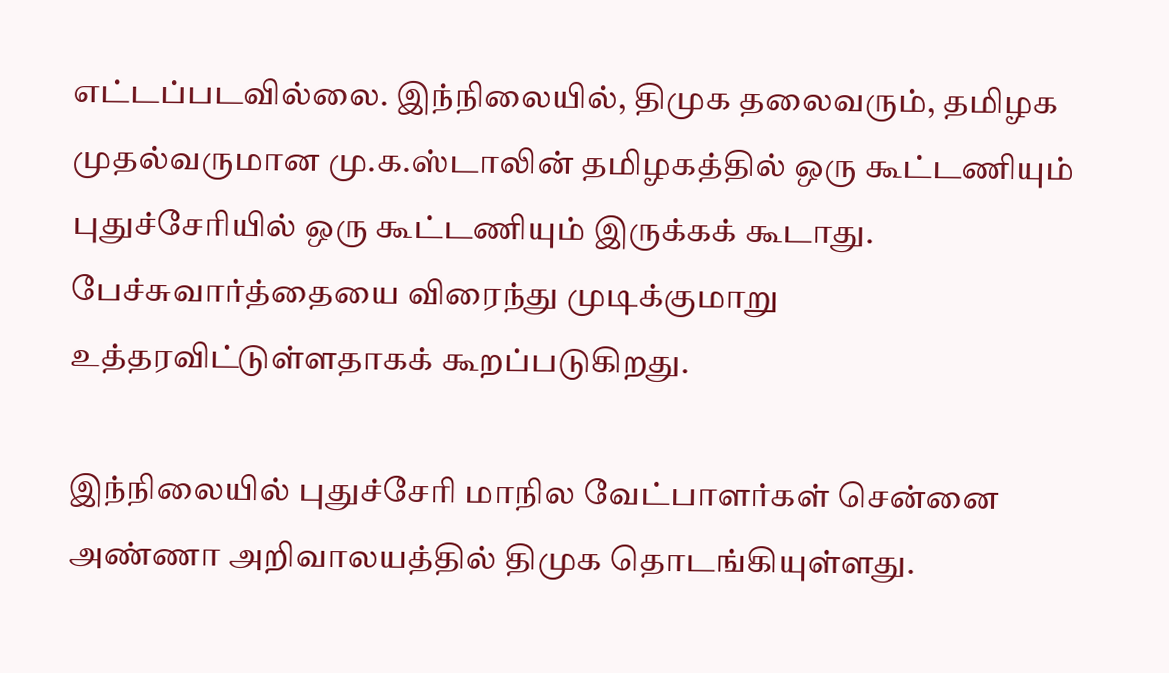எட்டப்படவில்லை. இந்நிலையில், திமுக தலைவரும், தமிழக முதல்வருமான மு.க.ஸ்டாலின் தமிழகத்தில் ஒரு கூட்டணியும் புதுச்சேரியில் ஒரு கூட்டணியும் இருக்கக் கூடாது. பேச்சுவார்த்தையை விரைந்து முடிக்குமாறு உத்தரவிட்டுள்ளதாகக் கூறப்படுகிறது.

இந்நிலையில் புதுச்சேரி மாநில வேட்பாளர்கள் சென்னை அண்ணா அறிவாலயத்தில் திமுக தொடங்கியுள்ளது.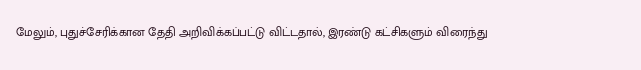மேலும், புதுச்சேரிக்கான தேதி அறிவிக்கப்பட்டு விட்டதால், இரண்டு கட்சிகளும் விரைந்து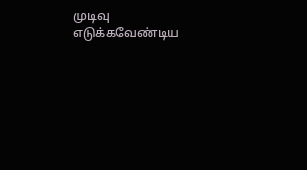முடிவு எடுக்கவேண்டிய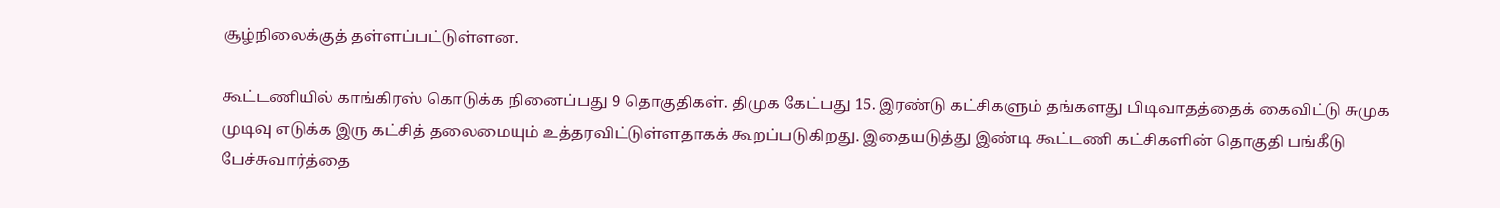சூழ்நிலைக்குத் தள்ளப்பட்டுள்ளன.

கூட்டணியில் காங்கிரஸ் கொடுக்க நினைப்பது 9 தொகுதிகள். திமுக கேட்பது 15. இரண்டு கட்சிகளும் தங்களது பிடிவாதத்தைக் கைவிட்டு சுமுக முடிவு எடுக்க இரு கட்சித் தலைமையும் உத்தரவிட்டுள்ளதாகக் கூறப்படுகிறது. இதையடுத்து இண்டி கூட்டணி கட்சிகளின் தொகுதி பங்கீடு பேச்சுவார்த்தை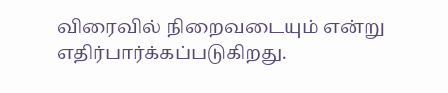விரைவில் நிறைவடையும் என்று எதிர்பார்க்கப்படுகிறது.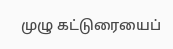முழு கட்டுரையைப்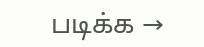படிக்க →